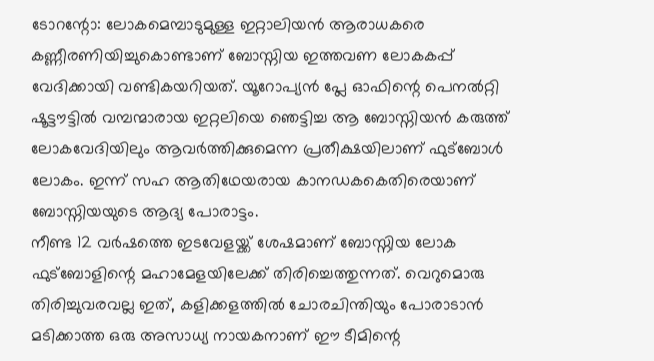ടോറന്റോ: ലോകമെമ്പാടുമുള്ള ഇറ്റാലിയൻ ആരാധകരെ കണ്ണീരണിയിച്ചുകൊണ്ടാണ് ബോസ്നിയ ഇത്തവണ ലോകകപ്പ് വേദിക്കായി വണ്ടികയറിയത്. യൂറോപ്യൻ പ്ലേ ഓഫിന്റെ പെനൽറ്റി ഷൂട്ടൗട്ടിൽ വമ്പന്മാരായ ഇറ്റലിയെ ഞെട്ടിച്ച ആ ബോസ്നിയൻ കരുത്ത് ലോകവേദിയിലും ആവർത്തിക്കുമെന്ന പ്രതീക്ഷയിലാണ് ഫുട്ബോൾ ലോകം. ഇന്ന് സഹ ആതിഥേയരായ കാനഡകകെതിരെയാണ് ബോസ്നിയയുടെ ആദ്യ പോരാട്ടം.
നീണ്ട 12 വർഷത്തെ ഇടവേളയ്ക്ക് ശേഷമാണ് ബോസ്നിയ ലോക ഫുട്ബോളിന്റെ മഹാമേളയിലേക്ക് തിരിച്ചെത്തുന്നത്. വെറുമൊരു തിരിച്ചുവരവല്ല ഇത്, കളിക്കളത്തിൽ ചോരചിന്തിയും പോരാടാൻ മടിക്കാത്ത ഒരു അസാധ്യ നായകനാണ് ഈ ടീമിന്റെ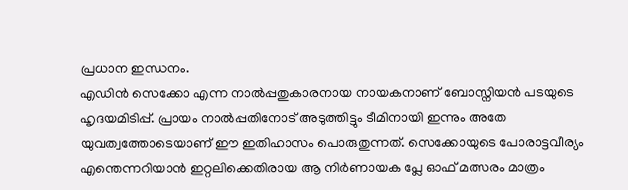പ്രധാന ഇന്ധനം.
എഡിൻ സെക്കോ എന്ന നാൽപ്പതുകാരനായ നായകനാണ് ബോസ്നിയൻ പടയുടെ ഹൃദയമിടിപ്പ്. പ്രായം നാൽപ്പതിനോട് അടുത്തിട്ടും ടീമിനായി ഇന്നും അതേ യുവത്വത്തോടെയാണ് ഈ ഇതിഹാസം പൊരുതുന്നത്. സെക്കോയുടെ പോരാട്ടവീര്യം എന്തെന്നറിയാൻ ഇറ്റലിക്കെതിരായ ആ നിർണായക പ്ലേ ഓഫ് മത്സരം മാത്രം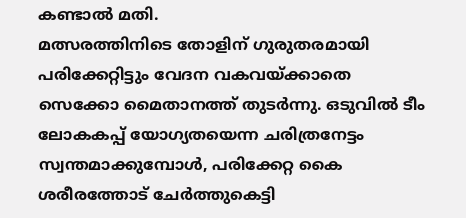കണ്ടാൽ മതി.
മത്സരത്തിനിടെ തോളിന് ഗുരുതരമായി പരിക്കേറ്റിട്ടും വേദന വകവയ്ക്കാതെ സെക്കോ മൈതാനത്ത് തുടർന്നു. ഒടുവിൽ ടീം ലോകകപ്പ് യോഗ്യതയെന്ന ചരിത്രനേട്ടം സ്വന്തമാക്കുമ്പോൾ, പരിക്കേറ്റ കൈ ശരീരത്തോട് ചേർത്തുകെട്ടി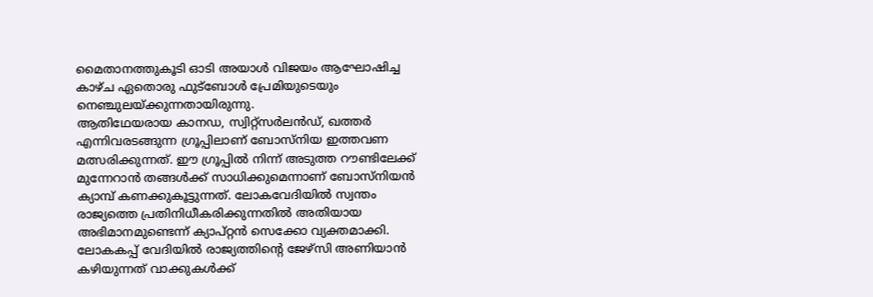മൈതാനത്തുകൂടി ഓടി അയാൾ വിജയം ആഘോഷിച്ച കാഴ്ച ഏതൊരു ഫുട്ബോൾ പ്രേമിയുടെയും നെഞ്ചുലയ്ക്കുന്നതായിരുന്നു.
ആതിഥേയരായ കാനഡ, സ്വിറ്റ്സർലൻഡ്, ഖത്തർ എന്നിവരടങ്ങുന്ന ഗ്രൂപ്പിലാണ് ബോസ്നിയ ഇത്തവണ മത്സരിക്കുന്നത്. ഈ ഗ്രൂപ്പിൽ നിന്ന് അടുത്ത റൗണ്ടിലേക്ക് മുന്നേറാൻ തങ്ങൾക്ക് സാധിക്കുമെന്നാണ് ബോസ്നിയൻ ക്യാമ്പ് കണക്കുകൂട്ടുന്നത്. ലോകവേദിയിൽ സ്വന്തം രാജ്യത്തെ പ്രതിനിധീകരിക്കുന്നതിൽ അതിയായ അഭിമാനമുണ്ടെന്ന് ക്യാപ്റ്റൻ സെക്കോ വ്യക്തമാക്കി. ലോകകപ്പ് വേദിയിൽ രാജ്യത്തിന്റെ ജേഴ്സി അണിയാൻ കഴിയുന്നത് വാക്കുകൾക്ക്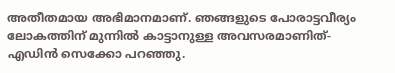അതീതമായ അഭിമാനമാണ്. ഞങ്ങളുടെ പോരാട്ടവീര്യം ലോകത്തിന് മുന്നിൽ കാട്ടാനുള്ള അവസരമാണിത്- എഡിൻ സെക്കോ പറഞ്ഞു.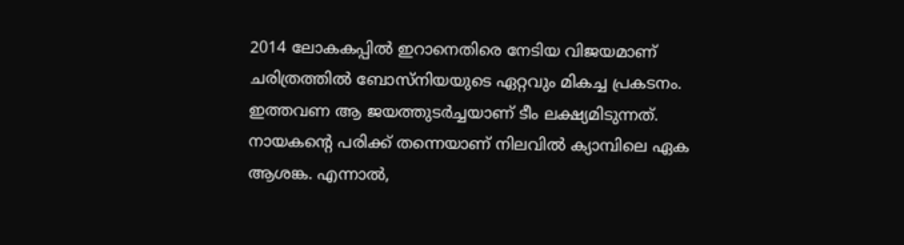2014 ലോകകപ്പിൽ ഇറാനെതിരെ നേടിയ വിജയമാണ് ചരിത്രത്തിൽ ബോസ്നിയയുടെ ഏറ്റവും മികച്ച പ്രകടനം. ഇത്തവണ ആ ജയത്തുടർച്ചയാണ് ടീം ലക്ഷ്യമിടുന്നത്. നായകന്റെ പരിക്ക് തന്നെയാണ് നിലവിൽ ക്യാമ്പിലെ ഏക ആശങ്ക. എന്നാൽ,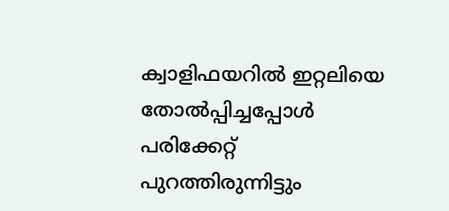ക്വാളിഫയറിൽ ഇറ്റലിയെ തോൽപ്പിച്ചപ്പോൾ പരിക്കേറ്റ് പുറത്തിരുന്നിട്ടും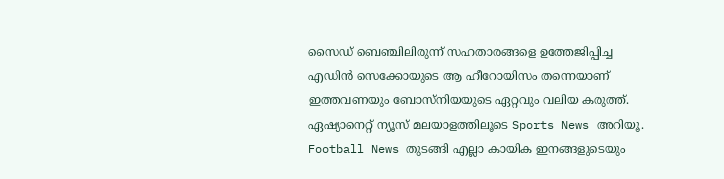സൈഡ് ബെഞ്ചിലിരുന്ന് സഹതാരങ്ങളെ ഉത്തേജിപ്പിച്ച എഡിൻ സെക്കോയുടെ ആ ഹീറോയിസം തന്നെയാണ് ഇത്തവണയും ബോസ്നിയയുടെ ഏറ്റവും വലിയ കരുത്ത്.
ഏഷ്യാനെറ്റ് ന്യൂസ് മലയാളത്തിലൂടെ Sports News അറിയൂ. Football News തുടങ്ങി എല്ലാ കായിക ഇനങ്ങളുടെയും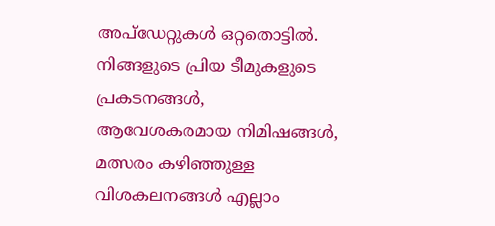അപ്ഡേറ്റുകൾ ഒറ്റതൊട്ടിൽ. നിങ്ങളുടെ പ്രിയ ടീമുകളുടെ പ്രകടനങ്ങൾ, ആവേശകരമായ നിമിഷങ്ങൾ, മത്സരം കഴിഞ്ഞുള്ള വിശകലനങ്ങൾ എല്ലാം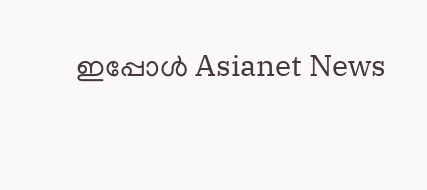ഇപ്പോൾ Asianet News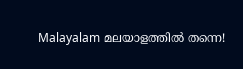Malayalam മലയാളത്തിൽ തന്നെ!